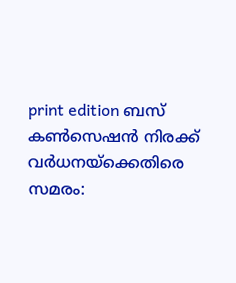print edition ബസ് കൺസെഷൻ നിരക്ക് വർധനയ്ക്കെതിരെ സമരം: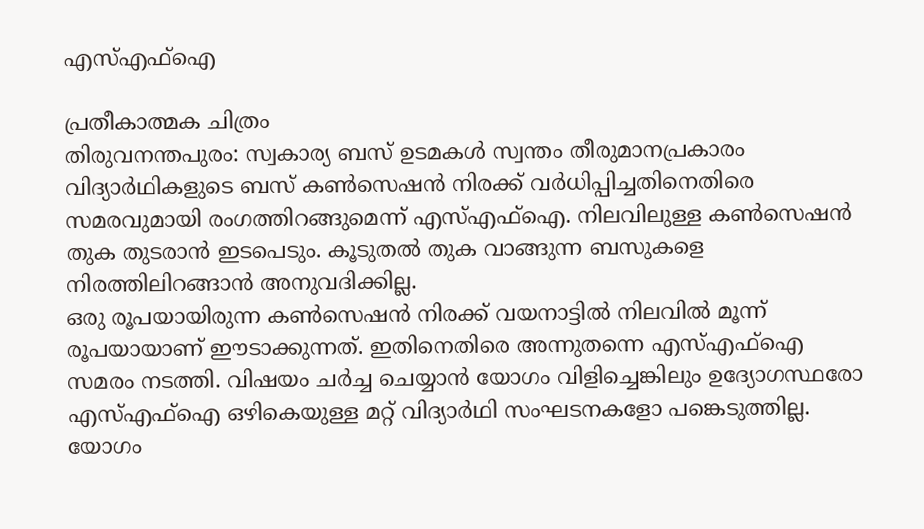എസ്എഫ്ഐ

പ്രതീകാത്മക ചിത്രം
തിരുവനന്തപുരം: സ്വകാര്യ ബസ് ഉടമകൾ സ്വന്തം തീരുമാനപ്രകാരം വിദ്യാർഥികളുടെ ബസ് കൺസെഷൻ നിരക്ക് വർധിപ്പിച്ചതിനെതിരെ സമരവുമായി രംഗത്തിറങ്ങുമെന്ന് എസ്എഫ്ഐ. നിലവിലുള്ള കൺസെഷൻ തുക തുടരാൻ ഇടപെടും. കൂടുതൽ തുക വാങ്ങുന്ന ബസുകളെ നിരത്തിലിറങ്ങാൻ അനുവദിക്കില്ല.
ഒരു രൂപയായിരുന്ന കൺസെഷൻ നിരക്ക് വയനാട്ടിൽ നിലവിൽ മൂന്ന് രൂപയായാണ് ഈടാക്കുന്നത്. ഇതിനെതിരെ അന്നുതന്നെ എസ്എഫ്ഐ സമരം നടത്തി. വിഷയം ചർച്ച ചെയ്യാൻ യോഗം വിളിച്ചെങ്കിലും ഉദ്യോഗസ്ഥരോ എസ്എഫ്ഐ ഒഴികെയുള്ള മറ്റ് വിദ്യാർഥി സംഘടനകളോ പങ്കെടുത്തില്ല. യോഗം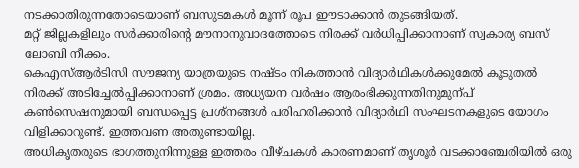നടക്കാതിരുന്നതോടെയാണ് ബസുടമകൾ മൂന്ന് രൂപ ഈടാക്കാൻ തുടങ്ങിയത്.
മറ്റ് ജില്ലകളിലും സർക്കാരിന്റെ മൗനാനുവാദത്തോടെ നിരക്ക് വർധിപ്പിക്കാനാണ് സ്വകാര്യ ബസ് ലോബി നീക്കം.
കെഎസ്ആർടിസി സൗജന്യ യാത്രയുടെ നഷ്ടം നികത്താൻ വിദ്യാർഥികൾക്കുമേൽ കൂടുതൽ നിരക്ക് അടിച്ചേൽപ്പിക്കാനാണ് ശ്രമം. അധ്യയന വർഷം ആരംഭിക്കുന്നതിനുമുന്പ് കൺസെഷനുമായി ബന്ധപ്പെട്ട പ്രശ്നങ്ങൾ പരിഹരിക്കാൻ വിദ്യാർഥി സംഘടനകളുടെ യോഗം വിളിക്കാറുണ്ട്. ഇത്തവണ അതുണ്ടായില്ല.
അധികൃതരുടെ ഭാഗത്തുനിന്നുള്ള ഇത്തരം വീഴ്ചകൾ കാരണമാണ് തൃശൂർ വടക്കാഞ്ചേരിയിൽ ഒരു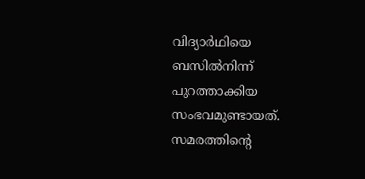വിദ്യാർഥിയെ ബസിൽനിന്ന് പുറത്താക്കിയ സംഭവമുണ്ടായത്.
സമരത്തിന്റെ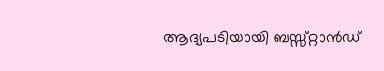ആദ്യപടിയായി ബസ്സ്റ്റാൻഡ്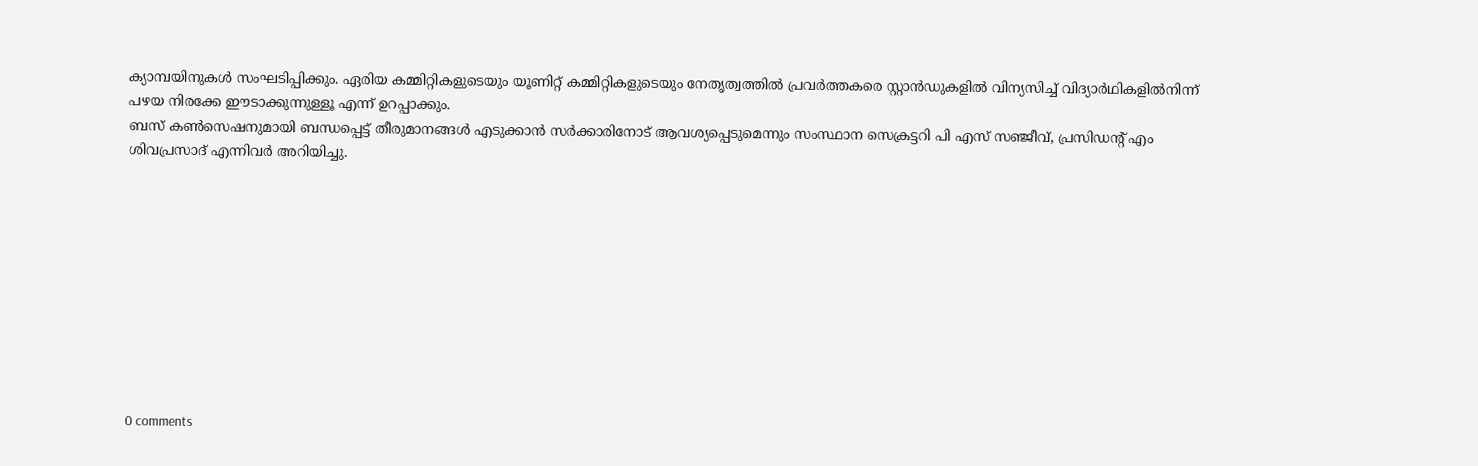ക്യാമ്പയിനുകൾ സംഘടിപ്പിക്കും. ഏരിയ കമ്മിറ്റികളുടെയും യൂണിറ്റ് കമ്മിറ്റികളുടെയും നേതൃത്വത്തിൽ പ്രവർത്തകരെ സ്റ്റാൻഡുകളിൽ വിന്യസിച്ച് വിദ്യാർഥികളിൽനിന്ന് പഴയ നിരക്കേ ഈടാക്കുന്നുള്ളൂ എന്ന് ഉറപ്പാക്കും.
ബസ് കൺസെഷനുമായി ബന്ധപ്പെട്ട് തീരുമാനങ്ങൾ എടുക്കാൻ സർക്കാരിനോട് ആവശ്യപ്പെടുമെന്നും സംസ്ഥാന സെക്രട്ടറി പി എസ് സഞ്ജീവ്, പ്രസിഡന്റ് എം ശിവപ്രസാദ് എന്നിവർ അറിയിച്ചു.










0 comments